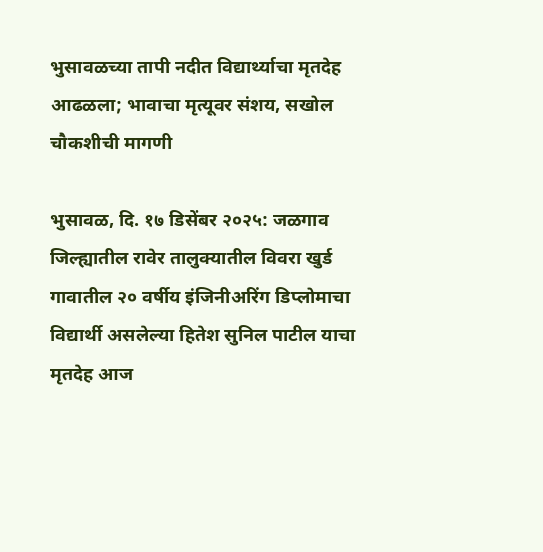भुसावळच्या तापी नदीत विद्यार्थ्याचा मृतदेह आढळला; भावाचा मृत्यूवर संशय, सखोल चौकशीची मागणी

भुसावळ, दि. १७ डिसेंबर २०२५: जळगाव जिल्ह्यातील रावेर तालुक्यातील विवरा खुर्ड गावातील २० वर्षीय इंजिनीअरिंग डिप्लोमाचा विद्यार्थी असलेल्या हितेश सुनिल पाटील याचा मृतदेह आज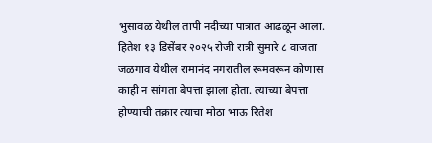भुसावळ येथील तापी नदीच्या पात्रात आढळून आला. हितेश १३ डिसेंबर २०२५ रोजी रात्री सुमारे ८ वाजता जळगाव येथील रामानंद नगरातील रूमवरून कोणास काही न सांगता बेपत्ता झाला होता. त्याच्या बेपत्ता होण्याची तक्रार त्याचा मोठा भाऊ रितेश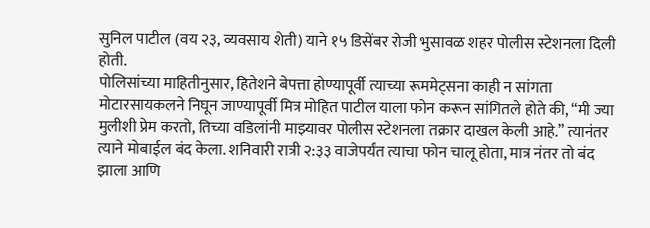सुनिल पाटील (वय २३, व्यवसाय शेती) याने १५ डिसेंबर रोजी भुसावळ शहर पोलीस स्टेशनला दिली होती.
पोलिसांच्या माहितीनुसार, हितेशने बेपत्ता होण्यापूर्वी त्याच्या रूममेट्सना काही न सांगता मोटारसायकलने निघून जाण्यापूर्वी मित्र मोहित पाटील याला फोन करून सांगितले होते की, “मी ज्या मुलीशी प्रेम करतो, तिच्या वडिलांनी माझ्यावर पोलीस स्टेशनला तक्रार दाखल केली आहे.” त्यानंतर त्याने मोबाईल बंद केला. शनिवारी रात्री २:३३ वाजेपर्यंत त्याचा फोन चालू होता, मात्र नंतर तो बंद झाला आणि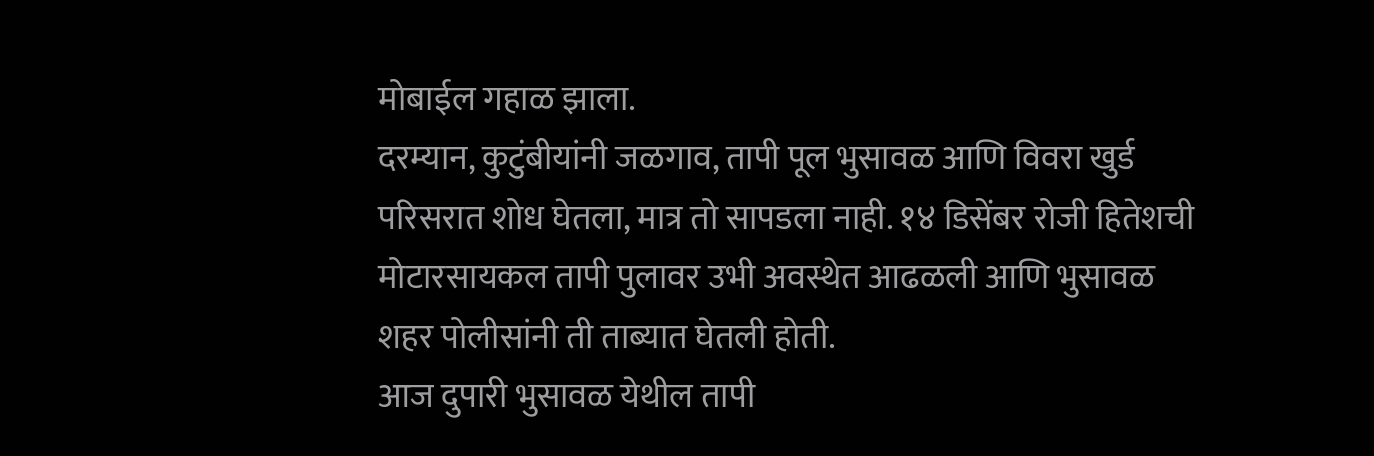मोबाईल गहाळ झाला.
दरम्यान, कुटुंबीयांनी जळगाव, तापी पूल भुसावळ आणि विवरा खुर्ड परिसरात शोध घेतला, मात्र तो सापडला नाही. १४ डिसेंबर रोजी हितेशची मोटारसायकल तापी पुलावर उभी अवस्थेत आढळली आणि भुसावळ शहर पोलीसांनी ती ताब्यात घेतली होती.
आज दुपारी भुसावळ येथील तापी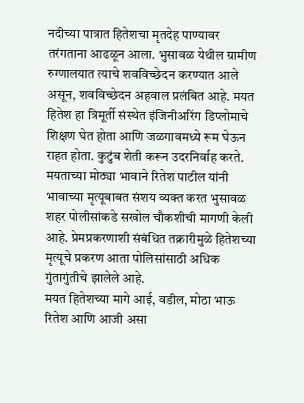नदीच्या पात्रात हितेशचा मृतदेह पाण्यावर तरंगताना आढळून आला. भुसावळ येथील ग्रामीण रुग्णालयात त्याचे शवविच्छेदन करण्यात आले असून, शवविच्छेदन अहवाल प्रलंबित आहे. मयत हितेश हा त्रिमूर्ती संस्थेत इंजिनीअरिंग डिप्लोमाचे शिक्षण घेत होता आणि जळगावमध्ये रूम घेऊन राहत होता. कुटुंब शेती करून उदरनिर्वाह करते.
मयताच्या मोठ्या भावाने रितेश पाटील यांनी भावाच्या मृत्यूबाबत संशय व्यक्त करत भुसावळ शहर पोलीसांकडे सखोल चौकशीची मागणी केली आहे. प्रेमप्रकरणाशी संबंधित तक्रारीमुळे हितेशच्या मृत्यूचे प्रकरण आता पोलिसांसाठी अधिक गुंतागुंतीचे झालेले आहे.
मयत हितेशच्या मागे आई, वडील, मोठा भाऊ रितेश आणि आजी असा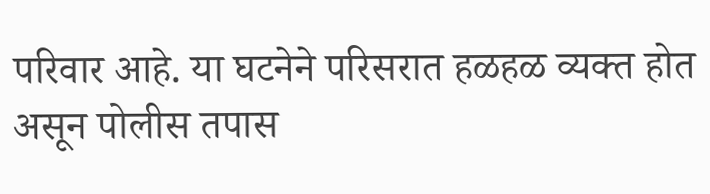परिवार आहे. या घटनेने परिसरात हळहळ व्यक्त होत असून पोलीस तपास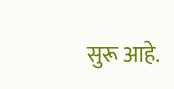सुरू आहे.